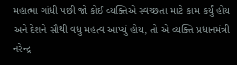મહાત્મા ગાંધી પછી જો કોઈ વ્યક્તિએ સ્વચ્છતા માટે કામ કર્યું હોય અને દેશને સૌથી વધુ મહત્વ આપ્યું હોય, તો એ વ્યક્તિ પ્રધાનમંત્રી નરેન્દ્ર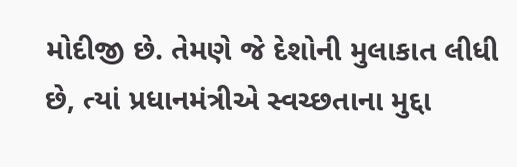મોદીજી છે. તેમણે જે દેશોની મુલાકાત લીધી છે, ત્યાં પ્રધાનમંત્રીએ સ્વચ્છતાના મુદ્દા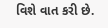વિશે વાત કરી છે.